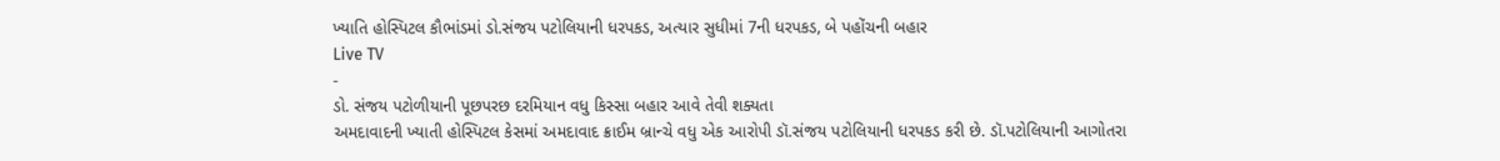ખ્યાતિ હોસ્પિટલ કૌભાંડમાં ડો.સંજય પટોલિયાની ધરપકડ, અત્યાર સુધીમાં 7ની ધરપકડ, બે પહોંચની બહાર
Live TV
-
ડો. સંજય પટોળીયાની પૂછપરછ દરમિયાન વધુ કિસ્સા બહાર આવે તેવી શક્યતા
અમદાવાદની ખ્યાતી હોસ્પિટલ કેસમાં અમદાવાદ ક્રાઈમ બ્રાન્ચે વધુ એક આરોપી ડૉ.સંજય પટોલિયાની ધરપકડ કરી છે. ડૉ.પટોલિયાની આગોતરા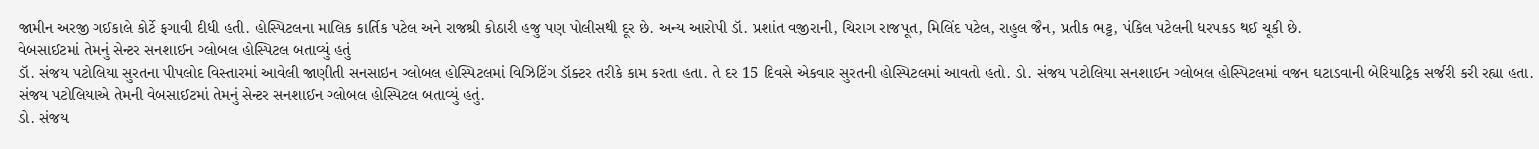જામીન અરજી ગઈકાલે કોર્ટે ફગાવી દીધી હતી. હોસ્પિટલના માલિક કાર્તિક પટેલ અને રાજશ્રી કોઠારી હજુ પણ પોલીસથી દૂર છે. અન્ય આરોપી ડૉ. પ્રશાંત વજીરાની, ચિરાગ રાજપૂત, મિલિંદ પટેલ, રાહુલ જૈન, પ્રતીક ભટ્ટ, પંકિલ પટેલની ધરપકડ થઈ ચૂકી છે.
વેબસાઈટમાં તેમનું સેન્ટર સનશાઈન ગ્લોબલ હોસ્પિટલ બતાવ્યું હતું
ડૉ. સંજય પટોલિયા સુરતના પીપલોદ વિસ્તારમાં આવેલી જાણીતી સનસાઇન ગ્લોબલ હોસ્પિટલમાં વિઝિટિંગ ડૉક્ટર તરીકે કામ કરતા હતા. તે દર 15 દિવસે એકવાર સુરતની હોસ્પિટલમાં આવતો હતો. ડો. સંજય પટોલિયા સનશાઈન ગ્લોબલ હોસ્પિટલમાં વજન ઘટાડવાની બેરિયાટ્રિક સર્જરી કરી રહ્યા હતા. સંજય પટોલિયાએ તેમની વેબસાઈટમાં તેમનું સેન્ટર સનશાઈન ગ્લોબલ હોસ્પિટલ બતાવ્યું હતું.
ડો. સંજય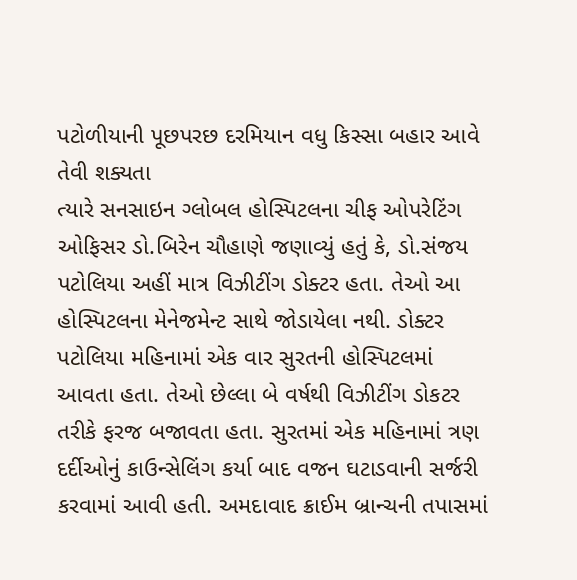પટોળીયાની પૂછપરછ દરમિયાન વધુ કિસ્સા બહાર આવે તેવી શક્યતા
ત્યારે સનસાઇન ગ્લોબલ હોસ્પિટલના ચીફ ઓપરેટિંગ ઓફિસર ડો.બિરેન ચૌહાણે જણાવ્યું હતું કે, ડો.સંજય પટોલિયા અહીં માત્ર વિઝીટીંગ ડોક્ટર હતા. તેઓ આ હોસ્પિટલના મેનેજમેન્ટ સાથે જોડાયેલા નથી. ડોક્ટર પટોલિયા મહિનામાં એક વાર સુરતની હોસ્પિટલમાં આવતા હતા. તેઓ છેલ્લા બે વર્ષથી વિઝીટીંગ ડોકટર તરીકે ફરજ બજાવતા હતા. સુરતમાં એક મહિનામાં ત્રણ દર્દીઓનું કાઉન્સેલિંગ કર્યા બાદ વજન ઘટાડવાની સર્જરી કરવામાં આવી હતી. અમદાવાદ ક્રાઈમ બ્રાન્ચની તપાસમાં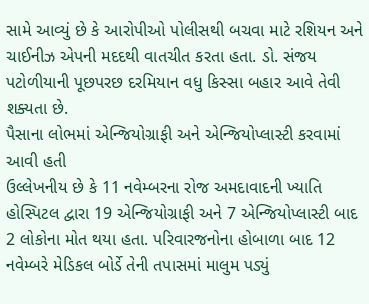સામે આવ્યું છે કે આરોપીઓ પોલીસથી બચવા માટે રશિયન અને ચાઈનીઝ એપની મદદથી વાતચીત કરતા હતા. ડો. સંજય પટોળીયાની પૂછપરછ દરમિયાન વધુ કિસ્સા બહાર આવે તેવી શક્યતા છે.
પૈસાના લોભમાં એન્જિયોગ્રાફી અને એન્જિયોપ્લાસ્ટી કરવામાં આવી હતી
ઉલ્લેખનીય છે કે 11 નવેમ્બરના રોજ અમદાવાદની ખ્યાતિ હોસ્પિટલ દ્વારા 19 એન્જિયોગ્રાફી અને 7 એન્જિયોપ્લાસ્ટી બાદ 2 લોકોના મોત થયા હતા. પરિવારજનોના હોબાળા બાદ 12 નવેમ્બરે મેડિકલ બોર્ડે તેની તપાસમાં માલુમ પડ્યું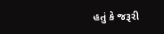હતું કે જરૂરી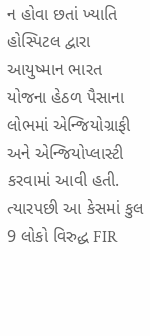ન હોવા છતાં ખ્યાતિ હોસ્પિટલ દ્વારા આયુષ્માન ભારત યોજના હેઠળ પૈસાના લોભમાં એન્જિયોગ્રાફી અને એન્જિયોપ્લાસ્ટી કરવામાં આવી હતી. ત્યારપછી આ કેસમાં કુલ 9 લોકો વિરુદ્ધ FIR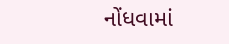નોંધવામાં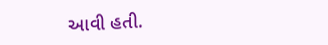આવી હતી.